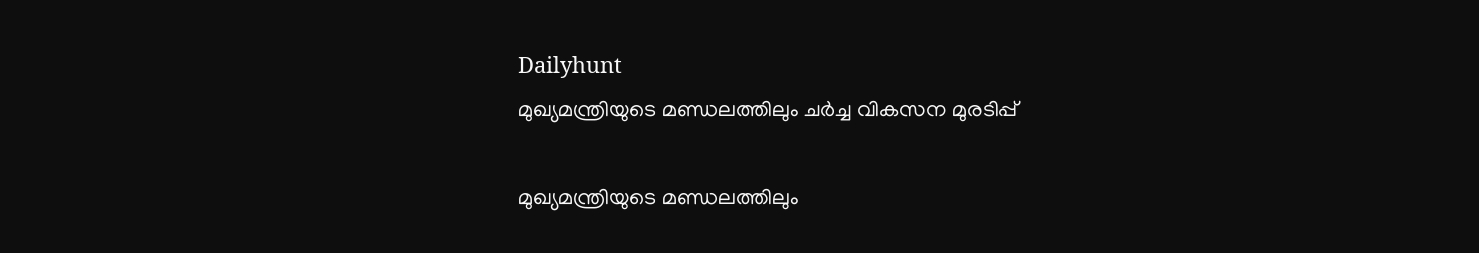Dailyhunt
മുഖ്യമന്ത്രിയുടെ മണ്ഡലത്തിലും ചര്‍ച്ച വികസന മുരടിപ്പ്

മുഖ്യമന്ത്രിയുടെ മണ്ഡലത്തിലും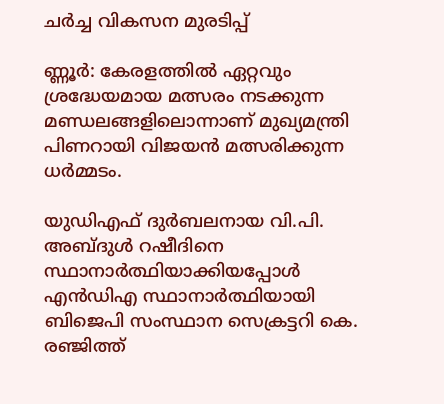ചര്‍ച്ച വികസന മുരടിപ്പ്

ണ്ണൂര്‍: കേരളത്തില്‍ ഏറ്റവും ശ്രദ്ധേയമായ മത്സരം നടക്കുന്ന മണ്ഡലങ്ങളിലൊന്നാണ് മുഖ്യമന്ത്രി പിണറായി വിജയന്‍ മത്സരിക്കുന്ന ധര്‍മ്മടം.

യുഡിഎഫ് ദുര്‍ബലനായ വി.പി. അബ്ദുള്‍ റഷീദിനെ സ്ഥാനാര്‍ത്ഥിയാക്കിയപ്പോള്‍ എന്‍ഡിഎ സ്ഥാനാര്‍ത്ഥിയായി ബിജെപി സംസ്ഥാന സെക്രട്ടറി കെ. രഞ്ജിത്ത്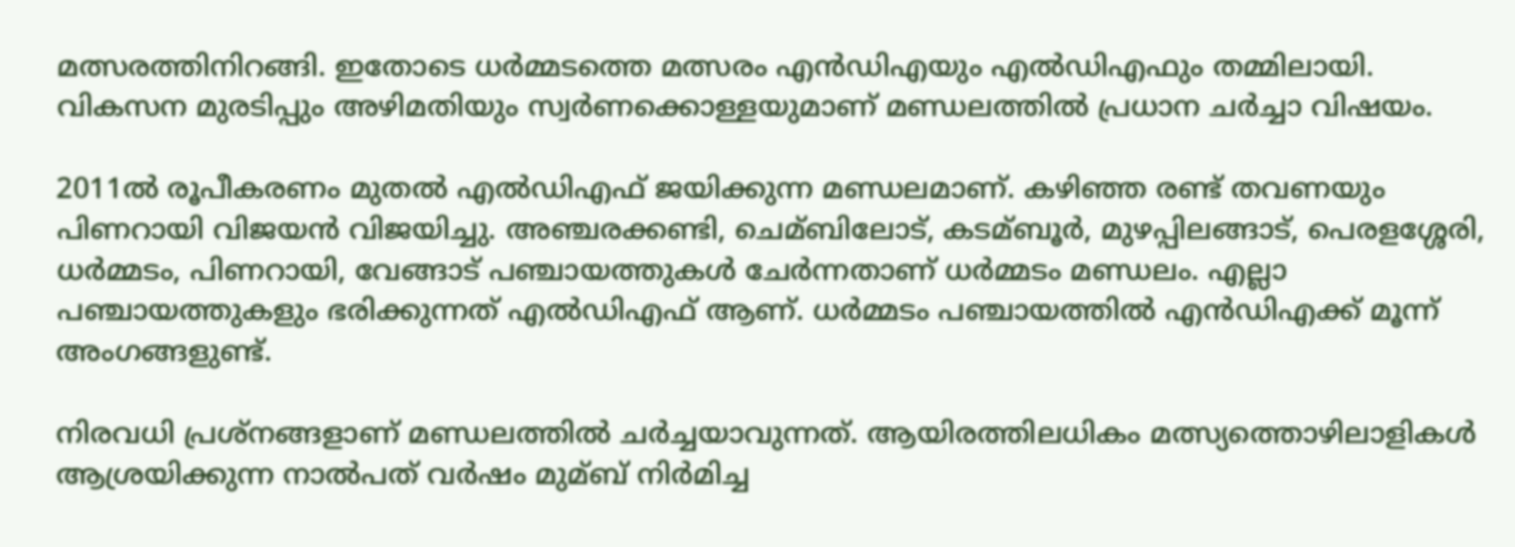മത്സരത്തിനിറങ്ങി. ഇതോടെ ധര്‍മ്മടത്തെ മത്സരം എന്‍ഡിഎയും എല്‍ഡിഎഫും തമ്മിലായി. വികസന മുരടിപ്പും അഴിമതിയും സ്വര്‍ണക്കൊള്ളയുമാണ് മണ്ഡലത്തില്‍ പ്രധാന ചര്‍ച്ചാ വിഷയം.

2011ല്‍ രൂപീകരണം മുതല്‍ എല്‍ഡിഎഫ് ജയിക്കുന്ന മണ്ഡലമാണ്. കഴിഞ്ഞ രണ്ട് തവണയും പിണറായി വിജയന്‍ വിജയിച്ചു. അഞ്ചരക്കണ്ടി, ചെമ്ബിലോട്, കടമ്ബൂര്‍, മുഴപ്പിലങ്ങാട്, പെരളശ്ശേരി, ധര്‍മ്മടം, പിണറായി, വേങ്ങാട് പഞ്ചായത്തുകള്‍ ചേര്‍ന്നതാണ് ധര്‍മ്മടം മണ്ഡലം. എല്ലാ പഞ്ചായത്തുകളും ഭരിക്കുന്നത് എല്‍ഡിഎഫ് ആണ്. ധര്‍മ്മടം പഞ്ചായത്തില്‍ എന്‍ഡിഎക്ക് മൂന്ന് അംഗങ്ങളുണ്ട്.

നിരവധി പ്രശ്‌നങ്ങളാണ് മണ്ഡലത്തില്‍ ചര്‍ച്ചയാവുന്നത്. ആയിരത്തിലധികം മത്സ്യത്തൊഴിലാളികള്‍ ആശ്രയിക്കുന്ന നാല്‍പത് വര്‍ഷം മുമ്ബ് നിര്‍മിച്ച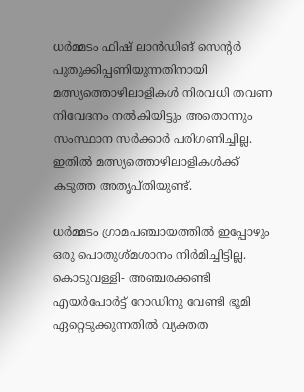ധര്‍മ്മടം ഫിഷ് ലാന്‍ഡിങ് സെന്റര്‍ പുതുക്കിപ്പണിയുന്നതിനായി മത്സ്യത്തൊഴിലാളികള്‍ നിരവധി തവണ നിവേദനം നല്‍കിയിട്ടും അതൊന്നും സംസ്ഥാന സര്‍ക്കാര്‍ പരിഗണിച്ചില്ല. ഇതില്‍ മത്സ്യത്തൊഴിലാളികള്‍ക്ക് കടുത്ത അതൃപ്തിയുണ്ട്.

ധര്‍മ്മടം ഗ്രാമപഞ്ചായത്തില്‍ ഇപ്പോഴും ഒരു പൊതുശ്മശാനം നിര്‍മിച്ചിട്ടില്ല. കൊടുവള്ളി- അഞ്ചരക്കണ്ടി എയര്‍പോര്‍ട്ട് റോഡിനു വേണ്ടി ഭൂമി ഏറ്റെടുക്കുന്നതില്‍ വ്യക്തത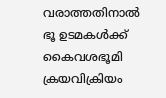വരാത്തതിനാല്‍ ഭൂ ഉടമകള്‍ക്ക് കൈവശഭൂമി ക്രയവിക്രിയം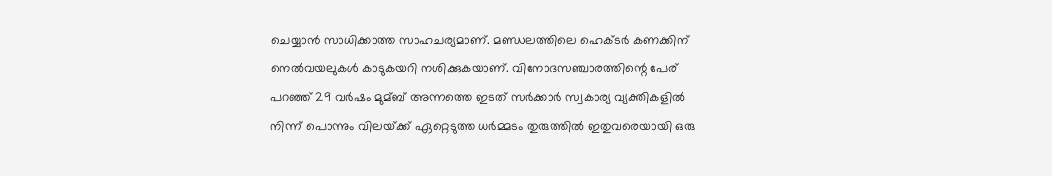ചെയ്യാന്‍ സാധിക്കാത്ത സാഹചര്യമാണ്. മണ്ഡലത്തിലെ ഹെക്ടര്‍ കണക്കിന് നെല്‍വയലുകള്‍ കാടുകയറി നശിക്കുകയാണ്. വിനോദസഞ്ചാരത്തിന്റെ പേര് പറഞ്ഞ് 29 വര്‍ഷം മുമ്ബ് അന്നത്തെ ഇടത് സര്‍ക്കാര്‍ സ്വകാര്യ വ്യക്തികളില്‍ നിന്ന് പൊന്നും വിലയ്‌ക്ക് ഏറ്റെടുത്ത ധര്‍മ്മടം തുരുത്തില്‍ ഇതുവരെയായി ഒരു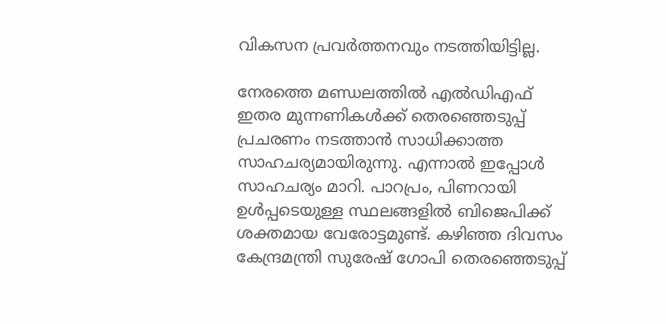വികസന പ്രവര്‍ത്തനവും നടത്തിയിട്ടില്ല.

നേരത്തെ മണ്ഡലത്തില്‍ എല്‍ഡിഎഫ് ഇതര മുന്നണികള്‍ക്ക് തെരഞ്ഞെടുപ്പ് പ്രചരണം നടത്താന്‍ സാധിക്കാത്ത സാഹചര്യമായിരുന്നു. എന്നാല്‍ ഇപ്പോള്‍ സാഹചര്യം മാറി. പാറപ്രം, പിണറായി ഉള്‍പ്പടെയുള്ള സ്ഥലങ്ങളില്‍ ബിജെപിക്ക് ശക്തമായ വേരോട്ടമുണ്ട്. കഴിഞ്ഞ ദിവസം കേന്ദ്രമന്ത്രി സുരേഷ് ഗോപി തെരഞ്ഞെടുപ്പ്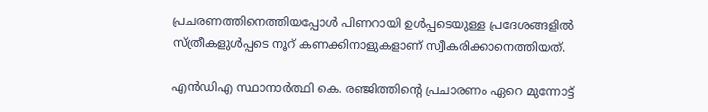പ്രചരണത്തിനെത്തിയപ്പോള്‍ പിണറായി ഉള്‍പ്പടെയുള്ള പ്രദേശങ്ങളില്‍ സ്ത്രീകളുള്‍പ്പടെ നൂറ് കണക്കിനാളുകളാണ് സ്വീകരിക്കാനെത്തിയത്.

എന്‍ഡിഎ സ്ഥാനാര്‍ത്ഥി കെ. രഞ്ജിത്തിന്റെ പ്രചാരണം ഏറെ മുന്നോട്ട്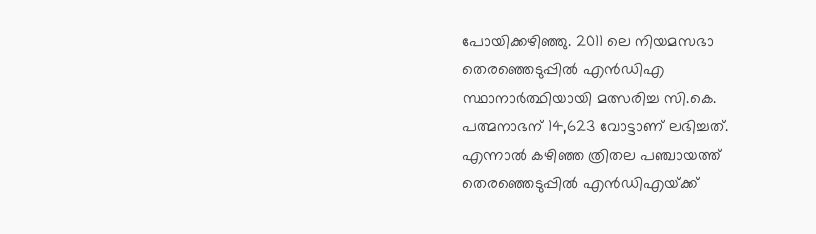പോയിക്കഴിഞ്ഞു. 2011 ലെ നിയമസഭാ തെരഞ്ഞെടുപ്പില്‍ എന്‍ഡിഎ സ്ഥാനാര്‍ത്ഥിയായി മത്സരിച്ച സി.കെ. പത്മനാഭന് 14,623 വോട്ടാണ് ലഭിച്ചത്. എന്നാല്‍ കഴിഞ്ഞ ത്രിതല പഞ്ചായത്ത് തെരഞ്ഞെടുപ്പില്‍ എന്‍ഡിഎയ്‌ക്ക്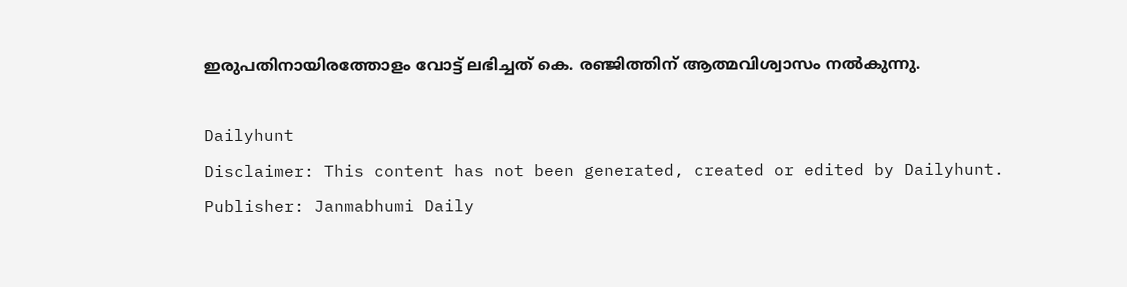ഇരുപതിനായിരത്തോളം വോട്ട് ലഭിച്ചത് കെ. രഞ്ജിത്തിന് ആത്മവിശ്വാസം നല്‍കുന്നു.

Dailyhunt
Disclaimer: This content has not been generated, created or edited by Dailyhunt. Publisher: Janmabhumi Daily